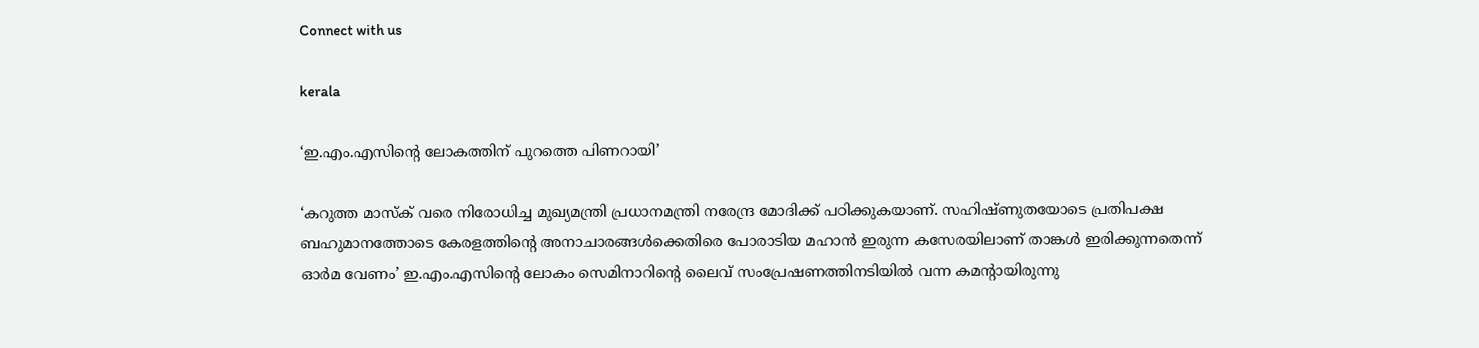Connect with us

kerala

‘ഇ.എം.എസിന്റെ ലോകത്തിന് പുറത്തെ പിണറായി’

‘കറുത്ത മാസ്‌ക് വരെ നിരോധിച്ച മുഖ്യമന്ത്രി പ്രധാനമന്ത്രി നരേന്ദ്ര മോദിക്ക് പഠിക്കുകയാണ്. സഹിഷ്ണുതയോടെ പ്രതിപക്ഷ ബഹുമാനത്തോടെ കേരളത്തിന്റെ അനാചാരങ്ങള്‍ക്കെതിരെ പോരാടിയ മഹാന്‍ ഇരുന്ന കസേരയിലാണ് താങ്കള്‍ ഇരിക്കുന്നതെന്ന് ഓര്‍മ വേണം’ ഇ.എം.എസിന്റെ ലോകം സെമിനാറിന്റെ ലൈവ് സംപ്രേഷണത്തിനടിയില്‍ വന്ന കമന്റായിരുന്നു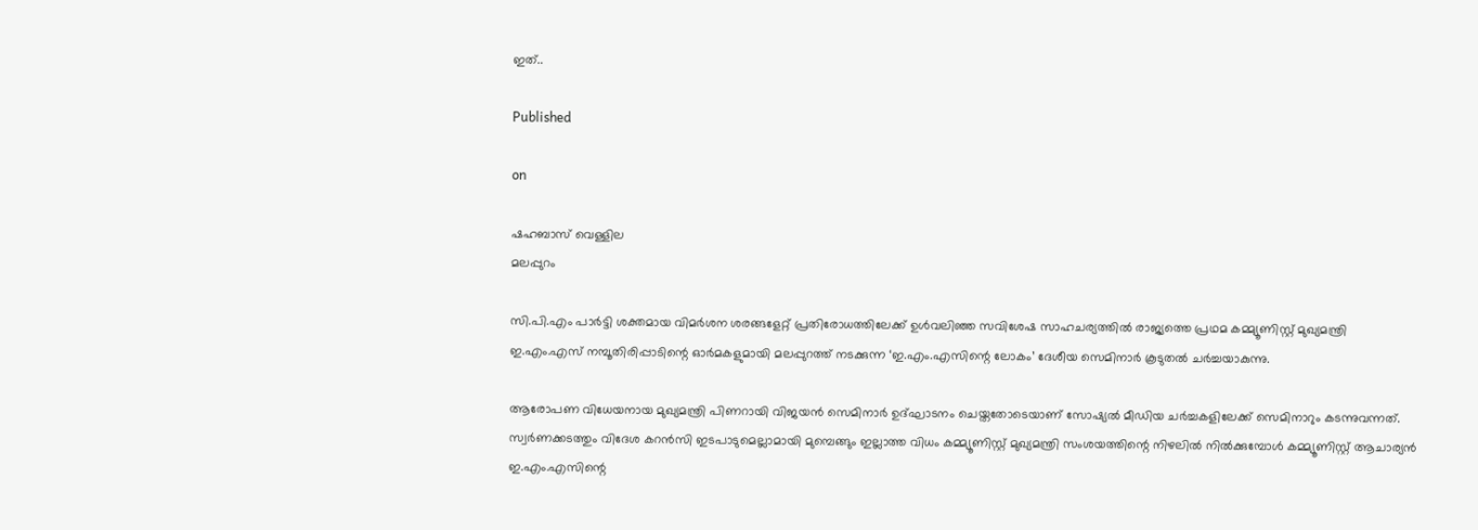ഇത്..

Published

on

ഷഹബാസ് വെള്ളില
മലപ്പുറം

സി.പി.എം പാര്‍ട്ടി ശക്തമായ വിമര്‍ശന ശരങ്ങളേറ്റ് പ്രതിരോധത്തിലേക്ക് ഉള്‍വലിഞ്ഞ സവിശേഷ സാഹചര്യത്തില്‍ രാജ്യത്തെ പ്രഥമ കമ്മ്യൂണിസ്റ്റ് മുഖ്യമന്ത്രി ഇ.എം.എസ് നമ്പൂതിരിപ്പാടിന്റെ ഓര്‍മകളുമായി മലപ്പുറത്ത് നടക്കുന്ന ‘ഇ.എം.എസിന്റെ ലോകം’ ദേശീയ സെമിനാര്‍ കൂടുതല്‍ ചര്‍ച്ചയാകുന്നു.

ആരോപണ വിധേയനായ മുഖ്യമന്ത്രി പിണറായി വിജയന്‍ സെമിനാര്‍ ഉദ്ഘാടനം ചെയ്തതോടെയാണ് സോഷ്യല്‍ മീഡിയ ചര്‍ച്ചകളിലേക്ക് സെമിനാറും കടന്നുവന്നത്. സ്വര്‍ണക്കടത്തും വിദേശ കറന്‍സി ഇടപാടുമെല്ലാമായി മുമ്പെങ്ങും ഇല്ലാത്ത വിധം കമ്മ്യൂണിസ്റ്റ് മുഖ്യമന്ത്രി സംശയത്തിന്റെ നിഴലില്‍ നില്‍ക്കുമ്പോള്‍ കമ്മ്യൂണിസ്റ്റ് ആചാര്യന്‍ ഇ.എം.എസിന്റെ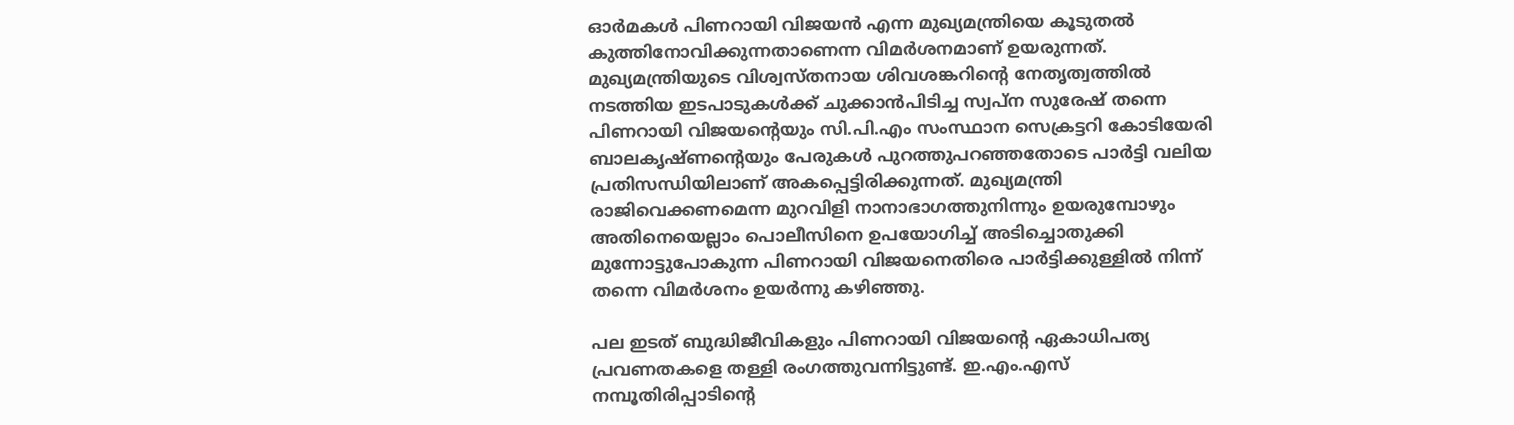ഓര്‍മകള്‍ പിണറായി വിജയന്‍ എന്ന മുഖ്യമന്ത്രിയെ കൂടുതല്‍ കുത്തിനോവിക്കുന്നതാണെന്ന വിമര്‍ശനമാണ് ഉയരുന്നത്. മുഖ്യമന്ത്രിയുടെ വിശ്വസ്തനായ ശിവശങ്കറിന്റെ നേതൃത്വത്തില്‍ നടത്തിയ ഇടപാടുകള്‍ക്ക് ചുക്കാന്‍പിടിച്ച സ്വപ്‌ന സുരേഷ് തന്നെ പിണറായി വിജയന്റെയും സി.പി.എം സംസ്ഥാന സെക്രട്ടറി കോടിയേരി ബാലകൃഷ്ണന്റെയും പേരുകള്‍ പുറത്തുപറഞ്ഞതോടെ പാര്‍ട്ടി വലിയ പ്രതിസന്ധിയിലാണ് അകപ്പെട്ടിരിക്കുന്നത്. മുഖ്യമന്ത്രി രാജിവെക്കണമെന്ന മുറവിളി നാനാഭാഗത്തുനിന്നും ഉയരുമ്പോഴും അതിനെയെല്ലാം പൊലീസിനെ ഉപയോഗിച്ച് അടിച്ചൊതുക്കി മുന്നോട്ടുപോകുന്ന പിണറായി വിജയനെതിരെ പാര്‍ട്ടിക്കുള്ളില്‍ നിന്ന് തന്നെ വിമര്‍ശനം ഉയര്‍ന്നു കഴിഞ്ഞു.

പല ഇടത് ബുദ്ധിജീവികളും പിണറായി വിജയന്റെ ഏകാധിപത്യ പ്രവണതകളെ തള്ളി രംഗത്തുവന്നിട്ടുണ്ട്. ഇ.എം.എസ് നമ്പൂതിരിപ്പാടിന്റെ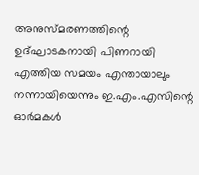അനുസ്മരണത്തിന്റെ ഉദ്ഘാടകനായി പിണറായി എത്തിയ സമയം എന്തായാലും നന്നായിയെന്നും ഇ.എം.എസിന്റെ ഓര്‍മകള്‍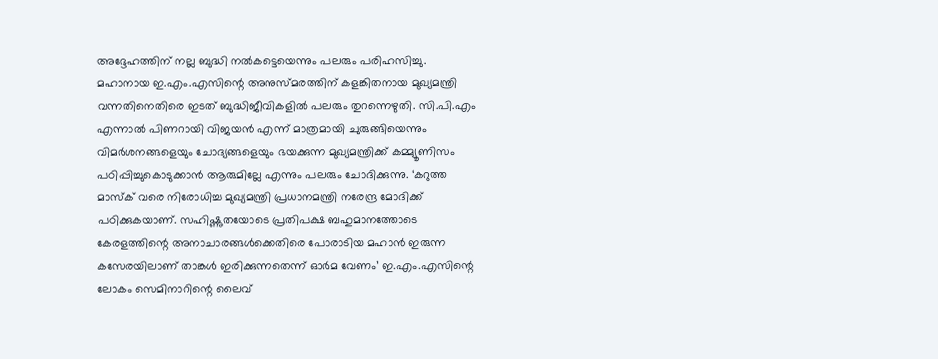അദ്ദേഹത്തിന് നല്ല ബുദ്ധി നല്‍കട്ടെയെന്നും പലരും പരിഹസിച്ചു. മഹാനായ ഇ.എം.എസിന്റെ അനുസ്മരത്തിന് കളങ്കിതനായ മുഖ്യമന്ത്രി വന്നതിനെതിരെ ഇടത് ബുദ്ധിജീവികളില്‍ പലരും തുറന്നെഴുതി. സി.പി.എം എന്നാല്‍ പിണറായി വിജയന്‍ എന്ന് മാത്രമായി ചുരുങ്ങിയെന്നും വിമര്‍ശനങ്ങളെയും ചോദ്യങ്ങളെയും ഭയക്കുന്ന മുഖ്യമന്ത്രിക്ക് കമ്മ്യൂണിസം പഠിപ്പിച്ചുകൊടുക്കാന്‍ ആരുമില്ലേ എന്നും പലരും ചോദിക്കുന്നു. ‘കറുത്ത മാസ്‌ക് വരെ നിരോധിച്ച മുഖ്യമന്ത്രി പ്രധാനമന്ത്രി നരേന്ദ്ര മോദിക്ക് പഠിക്കുകയാണ്. സഹിഷ്ണുതയോടെ പ്രതിപക്ഷ ബഹുമാനത്തോടെ കേരളത്തിന്റെ അനാചാരങ്ങള്‍ക്കെതിരെ പോരാടിയ മഹാന്‍ ഇരുന്ന കസേരയിലാണ് താങ്കള്‍ ഇരിക്കുന്നതെന്ന് ഓര്‍മ വേണം’ ഇ.എം.എസിന്റെ ലോകം സെമിനാറിന്റെ ലൈവ്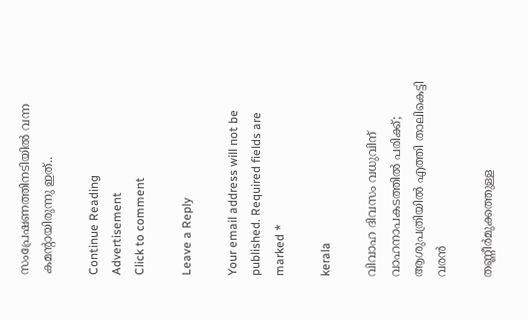സംപ്രേഷണത്തിനടിയില്‍ വന്ന കമന്റായിരുന്നു ഇത്..

Continue Reading
Advertisement
Click to comment

Leave a Reply

Your email address will not be published. Required fields are marked *

kerala

വിവാഹ ദിവസം വധുവിന് വാഹനാപകടത്തില്‍ പരിക്ക്; ആശുപത്രിയില്‍ എത്തി താലികെട്ടി വരന്‍

തണ്ണീര്‍മുക്കത്തുള്ള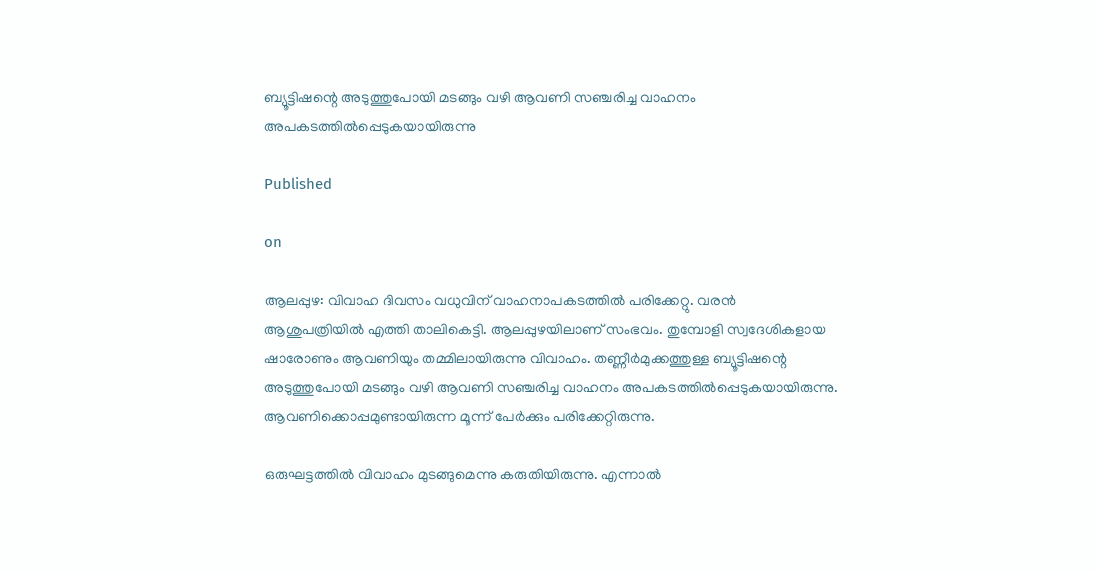ബ്യൂട്ടിഷന്റെ അടുത്തുപോയി മടങ്ങും വഴി ആവണി സഞ്ചരിച്ച വാഹനം അപകടത്തില്‍പ്പെടുകയായിരുന്നു

Published

on

ആലപ്പുഴ: വിവാഹ ദിവസം വധുവിന് വാഹനാപകടത്തില്‍ പരിക്കേറ്റു. വരന്‍ ആശുപത്രിയില്‍ എത്തി താലികെട്ടി. ആലപ്പുഴയിലാണ് സംഭവം. തുമ്പോളി സ്വദേശികളായ ഷാരോണും ആവണിയും തമ്മിലായിരുന്നു വിവാഹം. തണ്ണീര്‍മുക്കത്തുള്ള ബ്യൂട്ടിഷന്റെ അടുത്തുപോയി മടങ്ങും വഴി ആവണി സഞ്ചരിച്ച വാഹനം അപകടത്തില്‍പ്പെടുകയായിരുന്നു. ആവണിക്കൊപ്പമുണ്ടായിരുന്ന മൂന്ന് പേര്‍ക്കും പരിക്കേറ്റിരുന്നു.

ഒരുഘട്ടത്തില്‍ വിവാഹം മുടങ്ങുമെന്നു കരുതിയിരുന്നു. എന്നാല്‍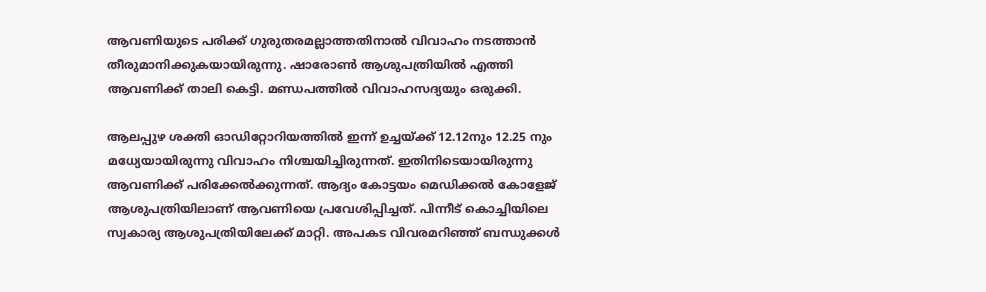ആവണിയുടെ പരിക്ക് ഗുരുതരമല്ലാത്തതിനാല്‍ വിവാഹം നടത്താന്‍ തീരുമാനിക്കുകയായിരുന്നു. ഷാരോണ്‍ ആശുപത്രിയില്‍ എത്തി ആവണിക്ക് താലി കെട്ടി. മണ്ഡപത്തില്‍ വിവാഹസദ്യയും ഒരുക്കി.

ആലപ്പുഴ ശക്തി ഓഡിറ്റോറിയത്തില്‍ ഇന്ന് ഉച്ചയ്ക്ക് 12.12നും 12.25 നും മധ്യേയായിരുന്നു വിവാഹം നിശ്ചയിച്ചിരുന്നത്. ഇതിനിടെയായിരുന്നു ആവണിക്ക് പരിക്കേല്‍ക്കുന്നത്. ആദ്യം കോട്ടയം മെഡിക്കല്‍ കോളേജ് ആശുപത്രിയിലാണ് ആവണിയെ പ്രവേശിപ്പിച്ചത്. പിന്നീട് കൊച്ചിയിലെ സ്വകാര്യ ആശുപത്രിയിലേക്ക് മാറ്റി. അപകട വിവരമറിഞ്ഞ് ബന്ധുക്കള്‍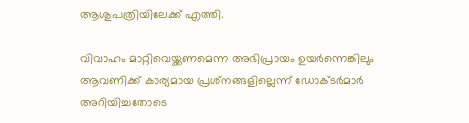ആശുപത്രിയിലേക്ക് എത്തി.

വിവാഹം മാറ്റിവെയ്ക്കണമെന്ന അഭിപ്രായം ഉയര്‍ന്നെങ്കിലും ആവണിക്ക് കാര്യമായ പ്രശ്‌നങ്ങളില്ലെന്ന് ഡോക്ടര്‍മാര്‍ അറിയിച്ചതോടെ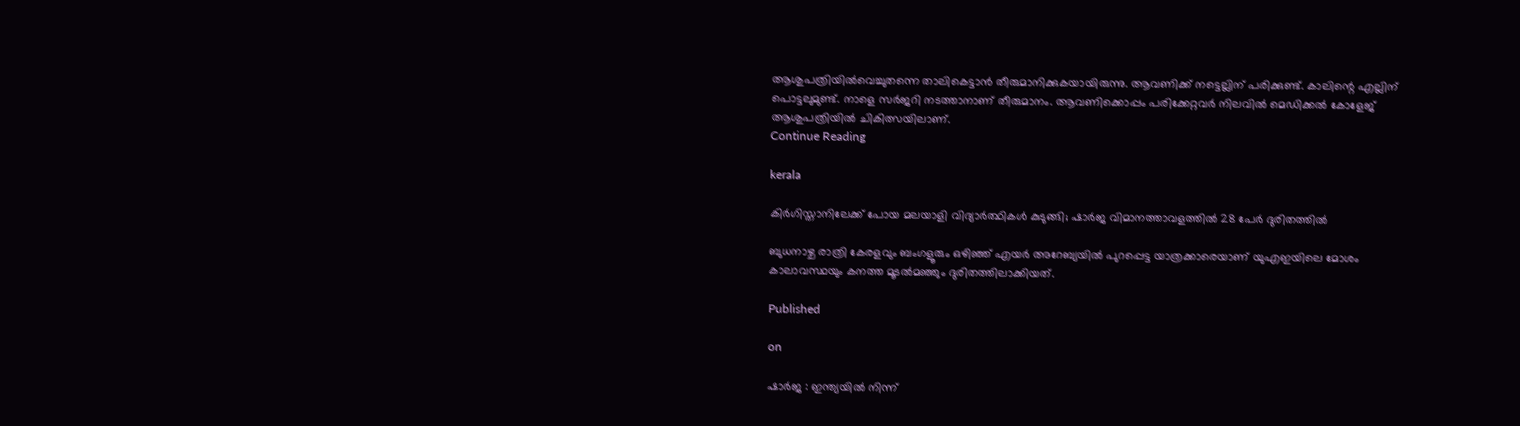ആശുപത്രിയില്‍വെച്ചുതന്നെ താലികെട്ടാന്‍ തീരുമാനിക്കുകയായിരുന്നു. ആവണിക്ക് നട്ടെല്ലിന് പരിക്കുണ്ട്. കാലിന്റെ എല്ലിന് പൊട്ടലുമുണ്ട്. നാളെ സര്‍ജറി നടത്താനാണ് തീരുമാനം. ആവണിക്കൊപ്പം പരിക്കേറ്റവര്‍ നിലവില്‍ മെഡിക്കല്‍ കോളേജ് ആശുപത്രിയില്‍ ചികിത്സയിലാണ്.
Continue Reading

kerala

കിര്‍ഗിസ്താനിലേക്ക് പോയ മലയാളി വിദ്യാര്‍ത്ഥികള്‍ കുടുങ്ങി; ഷാര്‍ജ വിമാനത്താവളത്തില്‍ 28 പേര്‍ ദുരിതത്തില്‍

ബുധനാഴ്ച രാത്രി കേരളവും ബംഗളൂരും ഒഴിഞ്ഞ് എയര്‍ അറേബ്യയില്‍ പുറപ്പെട്ട യാത്രക്കാരെയാണ് യുഎഇയിലെ മോശം കാലാവസ്ഥയും കനത്ത മൂടല്‍മഞ്ഞും ദുരിതത്തിലാക്കിയത്.

Published

on

ഷാര്‍ജ : ഇന്ത്യയില്‍ നിന്ന്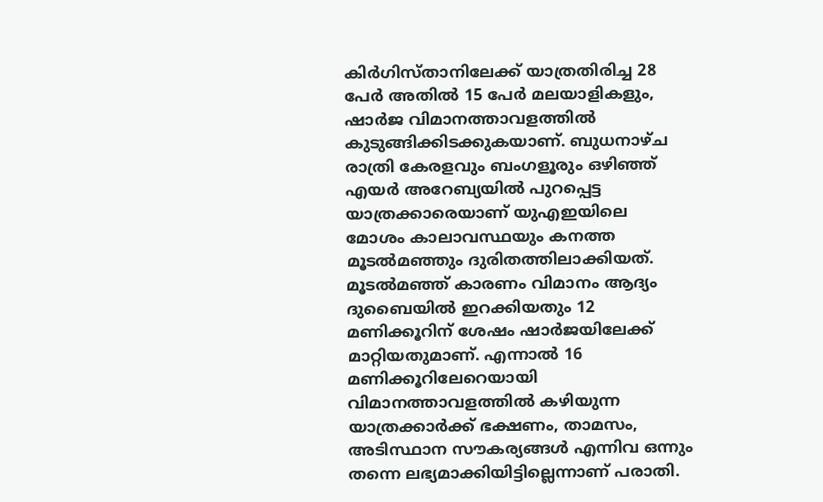കിര്‍ഗിസ്താനിലേക്ക് യാത്രതിരിച്ച 28 പേര്‍ അതില്‍ 15 പേര്‍ മലയാളികളും, ഷാര്‍ജ വിമാനത്താവളത്തില്‍ കുടുങ്ങിക്കിടക്കുകയാണ്. ബുധനാഴ്ച രാത്രി കേരളവും ബംഗളൂരും ഒഴിഞ്ഞ് എയര്‍ അറേബ്യയില്‍ പുറപ്പെട്ട യാത്രക്കാരെയാണ് യുഎഇയിലെ മോശം കാലാവസ്ഥയും കനത്ത മൂടല്‍മഞ്ഞും ദുരിതത്തിലാക്കിയത്. മൂടല്‍മഞ്ഞ് കാരണം വിമാനം ആദ്യം ദുബൈയില്‍ ഇറക്കിയതും 12 മണിക്കൂറിന് ശേഷം ഷാര്‍ജയിലേക്ക് മാറ്റിയതുമാണ്. എന്നാല്‍ 16 മണിക്കൂറിലേറെയായി വിമാനത്താവളത്തില്‍ കഴിയുന്ന യാത്രക്കാര്‍ക്ക് ഭക്ഷണം, താമസം, അടിസ്ഥാന സൗകര്യങ്ങള്‍ എന്നിവ ഒന്നും തന്നെ ലഭ്യമാക്കിയിട്ടില്ലെന്നാണ് പരാതി.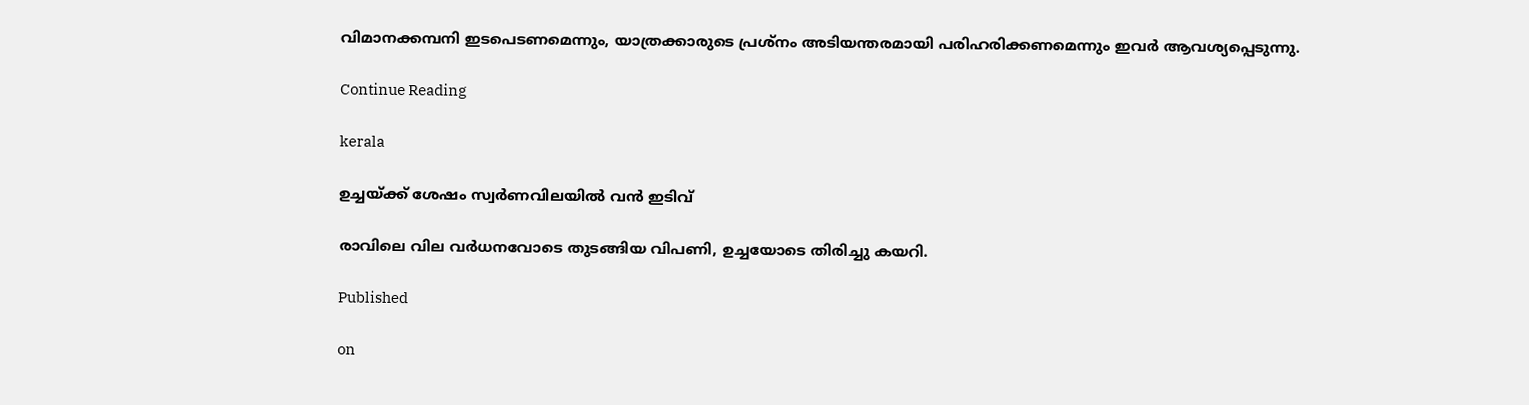വിമാനക്കമ്പനി ഇടപെടണമെന്നും, യാത്രക്കാരുടെ പ്രശ്‌നം അടിയന്തരമായി പരിഹരിക്കണമെന്നും ഇവര്‍ ആവശ്യപ്പെടുന്നു.

Continue Reading

kerala

ഉച്ചയ്ക്ക് ശേഷം സ്വര്‍ണവിലയില്‍ വന്‍ ഇടിവ്

രാവിലെ വില വര്‍ധനവോടെ തുടങ്ങിയ വിപണി, ഉച്ചയോടെ തിരിച്ചു കയറി.

Published

on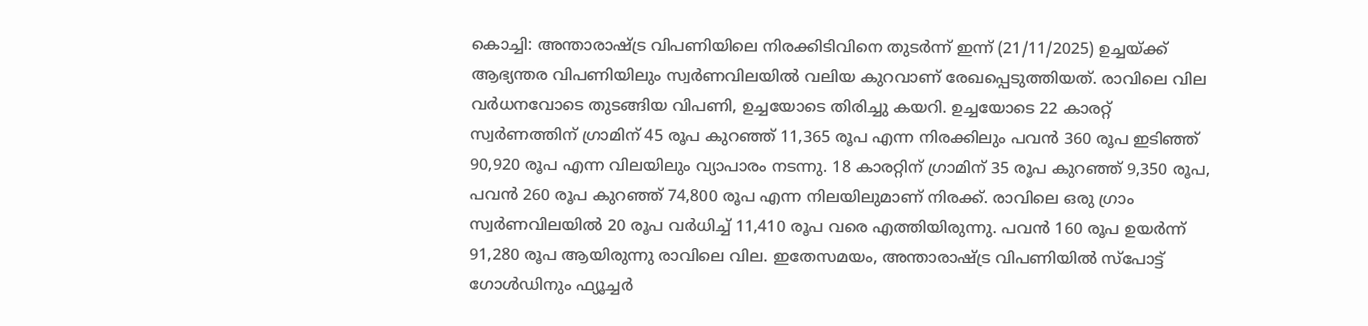കൊച്ചി: അന്താരാഷ്ട്ര വിപണിയിലെ നിരക്കിടിവിനെ തുടര്‍ന്ന് ഇന്ന് (21/11/2025) ഉച്ചയ്ക്ക് ആഭ്യന്തര വിപണിയിലും സ്വര്‍ണവിലയില്‍ വലിയ കുറവാണ് രേഖപ്പെടുത്തിയത്. രാവിലെ വില വര്‍ധനവോടെ തുടങ്ങിയ വിപണി, ഉച്ചയോടെ തിരിച്ചു കയറി. ഉച്ചയോടെ 22 കാരറ്റ് സ്വര്‍ണത്തിന് ഗ്രാമിന് 45 രൂപ കുറഞ്ഞ് 11,365 രൂപ എന്ന നിരക്കിലും പവന്‍ 360 രൂപ ഇടിഞ്ഞ് 90,920 രൂപ എന്ന വിലയിലും വ്യാപാരം നടന്നു. 18 കാരറ്റിന് ഗ്രാമിന് 35 രൂപ കുറഞ്ഞ് 9,350 രൂപ, പവന്‍ 260 രൂപ കുറഞ്ഞ് 74,800 രൂപ എന്ന നിലയിലുമാണ് നിരക്ക്. രാവിലെ ഒരു ഗ്രാം സ്വര്‍ണവിലയില്‍ 20 രൂപ വര്‍ധിച്ച് 11,410 രൂപ വരെ എത്തിയിരുന്നു. പവന്‍ 160 രൂപ ഉയര്‍ന്ന് 91,280 രൂപ ആയിരുന്നു രാവിലെ വില. ഇതേസമയം, അന്താരാഷ്ട്ര വിപണിയില്‍ സ്‌പോട്ട് ഗോള്‍ഡിനും ഫ്യൂച്ചര്‍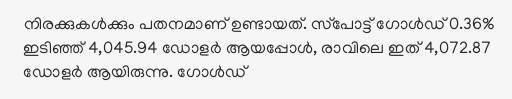നിരക്കുകള്‍ക്കും പതനമാണ് ഉണ്ടായത്. സ്‌പോട്ട് ഗോള്‍ഡ് 0.36% ഇടിഞ്ഞ് 4,045.94 ഡോളര്‍ ആയപ്പോള്‍, രാവിലെ ഇത് 4,072.87 ഡോളര്‍ ആയിരുന്നു. ഗോള്‍ഡ്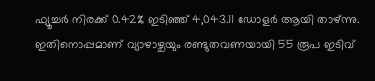ഫ്യൂച്ചര്‍ നിരക്ക് 0.42% ഇടിഞ്ഞ് 4,043.11 ഡോളര്‍ ആയി താഴ്ന്നു. ഇതിനൊപ്പമാണ് വ്യാഴാഴ്ചയും രണ്ടുതവണയായി 55 രൂപ ഇടിവ്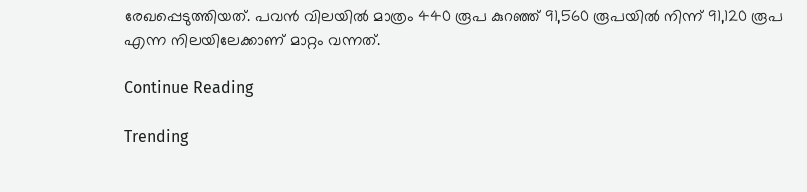രേഖപ്പെടുത്തിയത്. പവന്‍ വിലയില്‍ മാത്രം 440 രൂപ കുറഞ്ഞ് 91,560 രൂപയില്‍ നിന്ന് 91,120 രൂപ എന്ന നിലയിലേക്കാണ് മാറ്റം വന്നത്.

Continue Reading

Trending